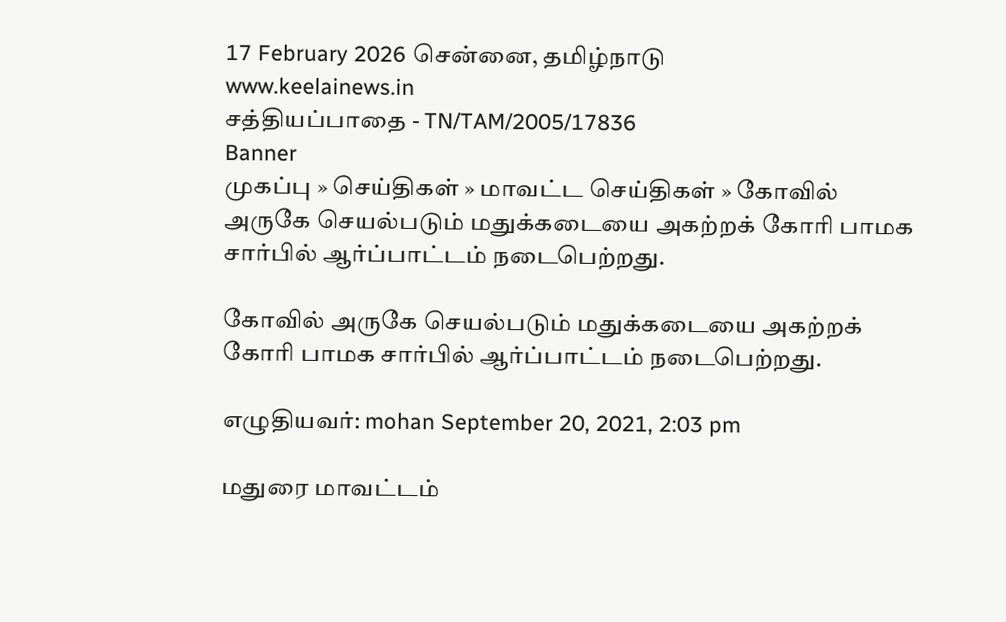17 February 2026 சென்னை, தமிழ்நாடு
www.keelainews.in
சத்தியப்பாதை - TN/TAM/2005/17836
Banner
முகப்பு » செய்திகள் » மாவட்ட செய்திகள் » கோவில் அருகே செயல்படும் மதுக்கடையை அகற்றக் கோரி பாமக சார்பில் ஆர்ப்பாட்டம் நடைபெற்றது.

கோவில் அருகே செயல்படும் மதுக்கடையை அகற்றக் கோரி பாமக சார்பில் ஆர்ப்பாட்டம் நடைபெற்றது.

எழுதியவர்: mohan September 20, 2021, 2:03 pm

மதுரை மாவட்டம்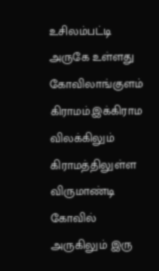உசிலம்பட்டி அருகே உள்ளது கோவிலாங்குளம் கிராமம்.இக்கிராம விலக்கிலும் கிராமத்திலுள்ள விருமாண்டி கோவில் அருகிலும் இரு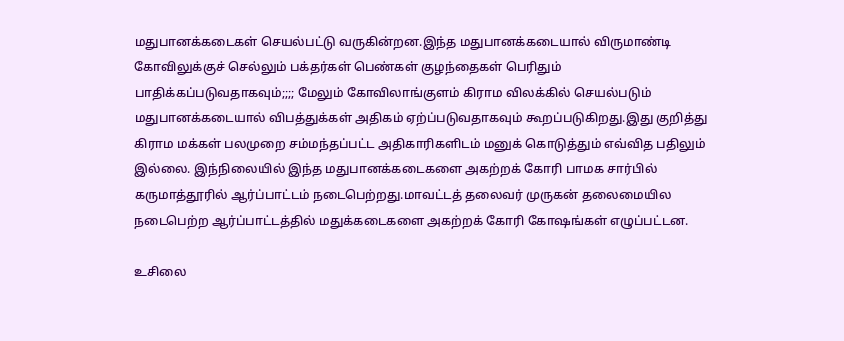மதுபானக்கடைகள் செயல்பட்டு வருகின்றன.இந்த மதுபானக்கடையால் விருமாண்டி கோவிலுக்குச் செல்லும் பக்தர்கள் பெண்கள் குழந்தைகள் பெரிதும் பாதிக்கப்படுவதாகவும்;;;; மேலும் கோவிலாங்குளம் கிராம விலக்கில் செயல்படும் மதுபானக்கடையால் விபத்துக்கள் அதிகம் ஏற்ப்படுவதாகவும் கூறப்படுகிறது.இது குறித்து கிராம மக்கள் பலமுறை சம்மந்தப்பட்ட அதிகாரிகளிடம் மனுக் கொடுத்தும் எவ்வித பதிலும் இல்லை. இந்நிலையில் இந்த மதுபானக்கடைகளை அகற்றக் கோரி பாமக சார்பில் கருமாத்தூரில் ஆர்ப்பாட்டம் நடைபெற்றது.மாவட்டத் தலைவர் முருகன் தலைமையில நடைபெற்ற ஆர்ப்பாட்டத்தில் மதுக்கடைகளை அகற்றக் கோரி கோஷங்கள் எழுப்பட்டன.

உசிலை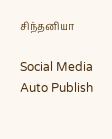சிந்தனியா

Social Media Auto Publish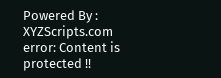Powered By : XYZScripts.com
error: Content is protected !!